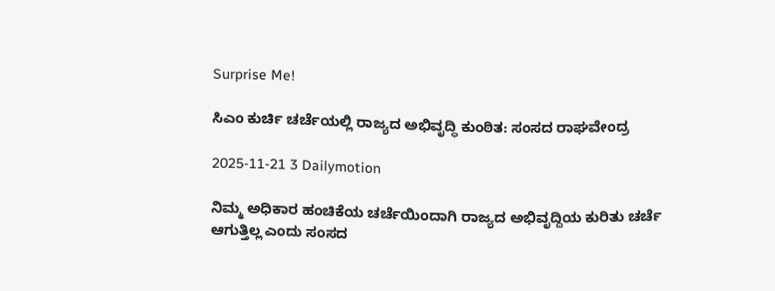Surprise Me!

ಸಿಎಂ ಕುರ್ಚಿ ಚರ್ಚೆಯಲ್ಲಿ ರಾಜ್ಯದ ಅಭಿವೃದ್ಧಿ ಕುಂಠಿತ: ಸಂಸದ ರಾಘವೇಂದ್ರ

2025-11-21 3 Dailymotion

ನಿಮ್ಮ ಅಧಿಕಾರ ಹಂಚಿಕೆಯ ಚರ್ಚೆಯಿಂದಾಗಿ ರಾಜ್ಯದ ಅಭಿವೃದ್ದಿಯ ಕುರಿತು ಚರ್ಚೆ ಆಗುತ್ತಿಲ್ಲ ಎಂದು ಸಂಸದ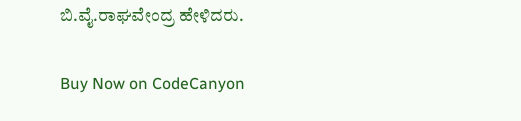ಬಿ.ವೈ.ರಾಘವೇಂದ್ರ ಹೇಳಿದರು.

Buy Now on CodeCanyon